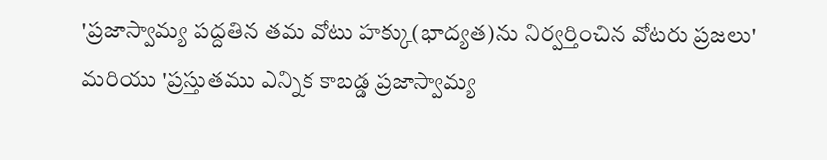'ప్రజాస్వామ్య పద్దతిన తమ వోటు హక్కు(భాద్యత)ను నిర్వర్తించిన వోటరు ప్రజలు' మరియు 'ప్రస్తుతము ఎన్నిక కాబడ్డ ప్రజాస్వామ్య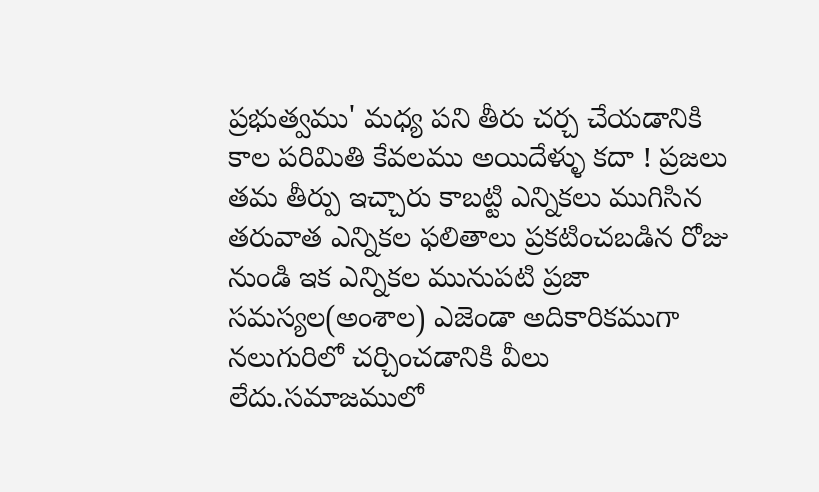ప్రభుత్వము' మధ్య పని తీరు చర్చ చేయడానికి కాల పరిమితి కేవలము అయిదేళ్ళు కదా ! ప్రజలు తమ తీర్పు ఇచ్చారు కాబట్టి ఎన్నికలు ముగిసిన తరువాత ఎన్నికల ఫలితాలు ప్రకటించబడిన రోజు నుండి ఇక ఎన్నికల మునుపటి ప్రజా సమస్యల(అంశాల) ఎజెండా అదికారికముగా నలుగురిలో చర్చించడానికి వీలు లేదు.సమాజములో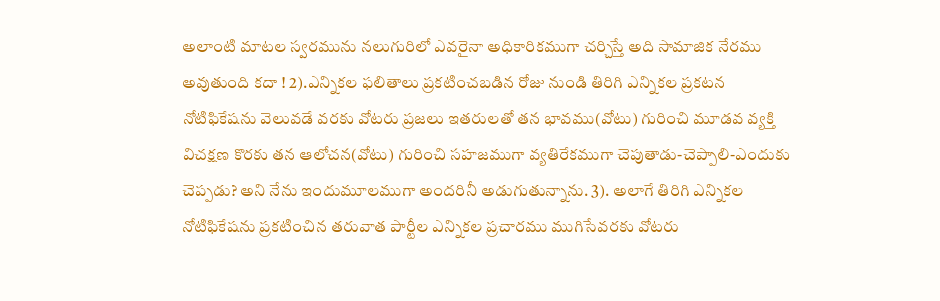అలాంటి మాటల స్వరమును నలుగురిలో ఎవరైనా అధికారికముగా చర్చిస్తే అది సామాజిక నేరము అవుతుంది కదా ! 2).ఎన్నికల ఫలితాలు ప్రకటించబడిన రోజు నుండి తిరిగి ఎన్నికల ప్రకటన నోటిఫికేషను వెలువడే వరకు వోటరు ప్రజలు ఇతరులతో తన భావము(వోటు) గురించి మూడవ వ్యక్తి విచక్షణ కొరకు తన ఆలోచన(వోటు) గురించి సహజముగా వ్యతిరేకముగా చెపుతాడు-చెప్పాలి-ఎందుకు చెప్పడు? అని నేను ఇందుమూలముగా అందరినీ అడుగుతున్నాను. 3). అలాగే తిరిగి ఎన్నికల నోటిఫికేషను ప్రకటించిన తరువాత పార్టీల ఎన్నికల ప్రచారము ముగిసేవరకు వోటరు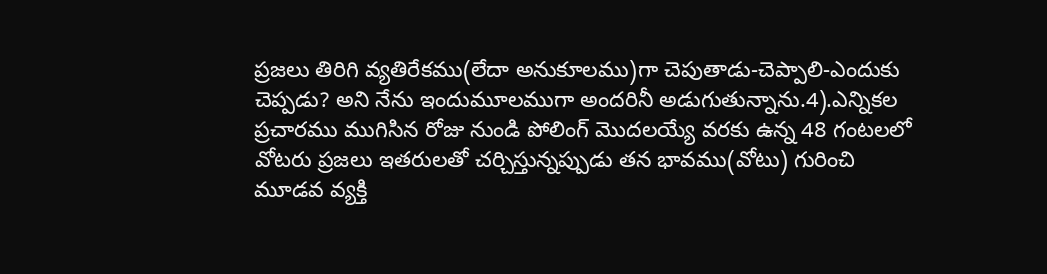ప్రజలు తిరిగి వ్యతిరేకము(లేదా అనుకూలము)గా చెపుతాడు-చెప్పాలి-ఎందుకు చెప్పడు? అని నేను ఇందుమూలముగా అందరినీ అడుగుతున్నాను.4).ఎన్నికల ప్రచారము ముగిసిన రోజు నుండి పోలింగ్ మొదలయ్యే వరకు ఉన్న 48 గంటలలో వోటరు ప్రజలు ఇతరులతో చర్చిస్తున్నప్పుడు తన భావము(వోటు) గురించి మూడవ వ్యక్తి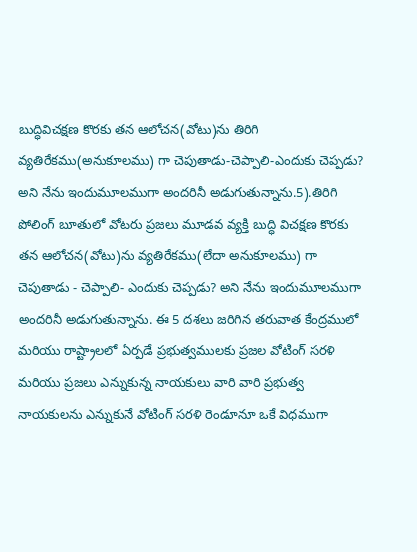బుద్ధివిచక్షణ కొరకు తన ఆలోచన(వోటు)ను తిరిగి వ్యతిరేకము(అనుకూలము) గా చెపుతాడు-చెప్పాలి-ఎందుకు చెప్పడు? అని నేను ఇందుమూలముగా అందరినీ అడుగుతున్నాను.5).తిరిగి పోలింగ్ బూతులో వోటరు ప్రజలు మూడవ వ్యక్తి బుద్ధి విచక్షణ కొరకు తన ఆలోచన(వోటు)ను వ్యతిరేకము(లేదా అనుకూలము) గా చెపుతాడు - చెప్పాలి- ఎందుకు చెప్పడు? అని నేను ఇందుమూలముగా అందరినీ అడుగుతున్నాను. ఈ 5 దశలు జరిగిన తరువాత కేంద్రములో మరియు రాష్ట్రాలలో ఏర్పడే ప్రభుత్వములకు ప్రజల వోటింగ్ సరళి మరియు ప్రజలు ఎన్నుకున్న నాయకులు వారి వారి ప్రభుత్వ నాయకులను ఎన్నుకునే వోటింగ్ సరళి రెండూనూ ఒకే విధముగా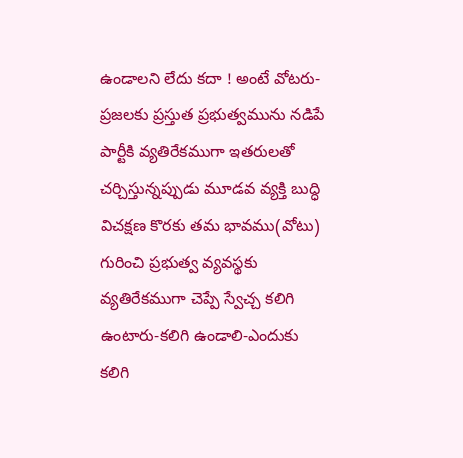ఉండాలని లేదు కదా ! అంటే వోటరు-ప్రజలకు ప్రస్తుత ప్రభుత్వమును నడిపే పార్టీకి వ్యతిరేకముగా ఇతరులతో చర్చిస్తున్నప్పుడు మూడవ వ్యక్తి బుద్ధి విచక్షణ కొరకు తమ భావము(వోటు) గురించి ప్రభుత్వ వ్యవస్థకు వ్యతిరేకముగా చెప్పే స్వేచ్చ కలిగి ఉంటారు-కలిగి ఉండాలి-ఎందుకు కలిగి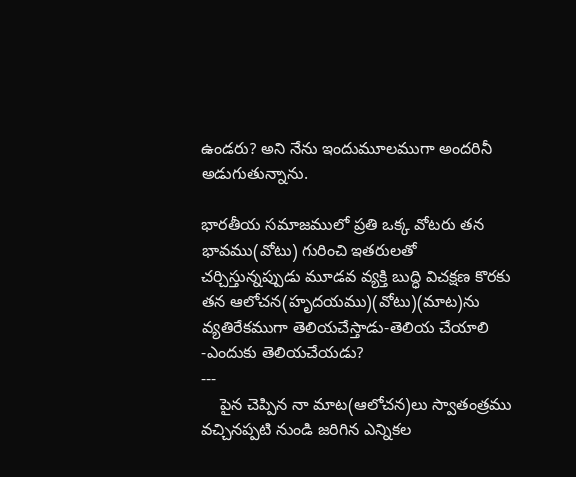ఉండరు? అని నేను ఇందుమూలముగా అందరినీ అడుగుతున్నాను.

భారతీయ సమాజములో ప్రతి ఒక్క వోటరు తన భావము(వోటు) గురించి ఇతరులతో చర్చిస్తున్నప్పుడు మూడవ వ్యక్తి బుద్ధి విచక్షణ కొరకు తన ఆలోచన(హృదయము)(వోటు)(మాట)ను వ్యతిరేకముగా తెలియచేస్తాడు-తెలియ చేయాలి -ఎందుకు తెలియచేయడు?
---
    పైన చెప్పిన నా మాట(ఆలోచన)లు స్వాతంత్రము
వచ్చినప్పటి నుండి జరిగిన ఎన్నికల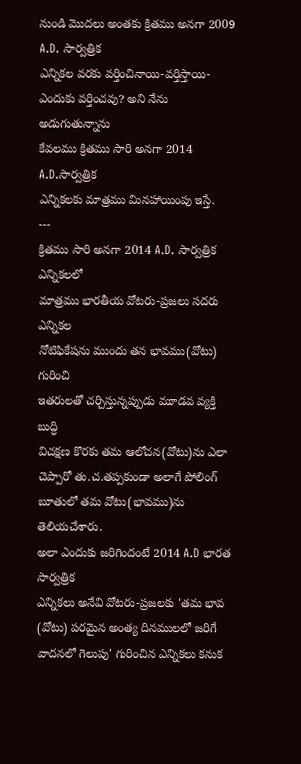నుండి మొదలు అంతకు క్రితము అనగా 2009 A.D. సార్వత్రిక
ఎన్నికల వరకు వర్తించినాయి-వర్తిస్తాయి-ఎందుకు వర్తించవు? అని నేను అడుగుతున్నాను
కేవలము క్రితము సారి అనగా 2014 A.D.సార్వత్రిక
ఎన్నికలకు మాత్రము మినహాయింపు ఇస్తే.
---
క్రితము సారి అనగా 2014 A.D. సార్వత్రిక ఎన్నికలలో
మాత్రము భారతీయ వోటరు-ప్రజలు సదరు ఎన్నికల
నోటిఫికేషను ముందు తన భావము(వోటు) గురించి
ఇతరులతో చర్చిస్తున్నప్పుడు మూడవ వ్యక్తి బుద్ధి
విచక్షణ కొరకు తమ ఆలోచన(వోటు)ను ఎలా చెప్పారో తు.చ.తప్పకుండా అలాగే పోలింగ్ బూతులో తమ వోటు(భావము)ను తెలియచేశారు.
అలా ఎందుకు జరిగిందంటే 2014 A.D భారత సార్వత్రిక
ఎన్నికలు అనేవి వోటరు-ప్రజలకు 'తమ భావ
(వోటు) పరమైన అంత్య దినములలో జరిగే వాదనలో గెలుపు' గురించిన ఎన్నికలు కనుక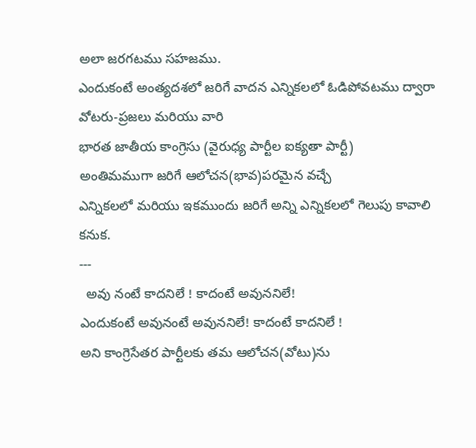అలా జరగటము సహజము.
ఎందుకంటే అంత్యదశలో జరిగే వాదన ఎన్నికలలో ఓడిపోవటము ద్వారా వోటరు-ప్రజలు మరియు వారి
భారత జాతీయ కాంగ్రెసు (వైరుధ్య పార్టీల ఐక్యతా పార్టీ)
అంతిమముగా జరిగే ఆలోచన(భావ)పరమైన వచ్చే
ఎన్నికలలో మరియు ఇకముందు జరిగే అన్ని ఎన్నికలలో గెలుపు కావాలి కనుక.
---
  అవు నంటే కాదనిలే ! కాదంటే అవుననిలే!
ఎందుకంటే అవునంటే అవుననిలే! కాదంటే కాదనిలే !
అని కాంగ్రెసేతర పార్టీలకు తమ ఆలోచన(వోటు)ను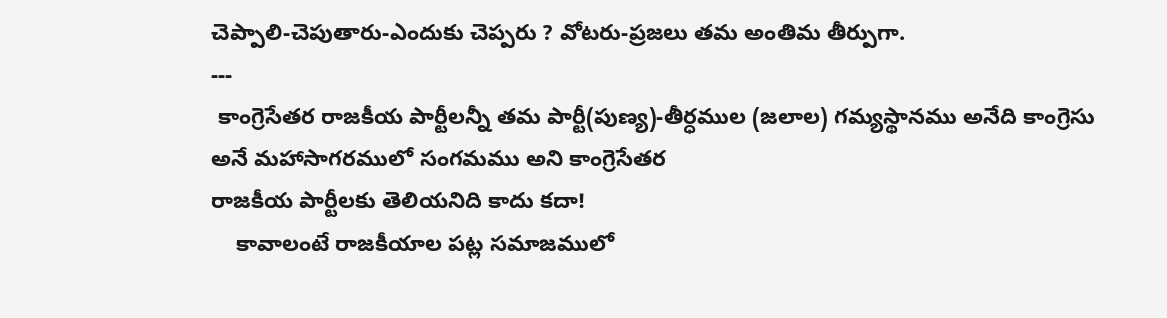చెప్పాలి-చెపుతారు-ఎందుకు చెప్పరు ? వోటరు-ప్రజలు తమ అంతిమ తీర్పుగా.
---
 కాంగ్రెసేతర రాజకీయ పార్టీలన్నీ తమ పార్టీ(పుణ్య)-తీర్ధముల (జలాల) గమ్యస్థానము అనేది కాంగ్రెసు
అనే మహాసాగరములో సంగమము అని కాంగ్రెసేతర
రాజకీయ పార్టీలకు తెలియనిది కాదు కదా!
    కావాలంటే రాజకీయాల పట్ల సమాజములో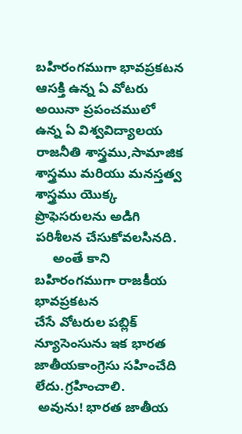బహిరంగముగా భావప్రకటన ఆసక్తి ఉన్న ఏ వోటరు
అయినా ప్రపంచములో ఉన్న ఏ విశ్వవిద్యాలయ రాజనీతి శాస్త్రము,సామాజిక శాస్త్రము మరియు మనస్తత్వ
శాస్త్రము యొక్క ప్రొఫెసరులను అడిగి పరిశీలన చేసుకోవలసినది.
     అంతే కాని బహిరంగముగా రాజకీయ భావప్రకటన
చేసే వోటరుల పబ్లిక్ న్యూసెంసును ఇక భారత జాతీయకాంగ్రెసు సహించేది లేదు.గ్రహించాలి.
 అవును! భారత జాతీయ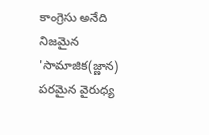కాంగ్రెసు అనేది నిజమైన
'సామాజిక(జ్ణాన) పరమైన వైరుధ్య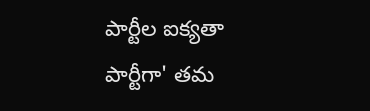పార్టీల ఐక్యతా పార్టీగా' తమ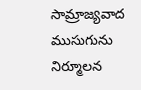సామ్రాజ్యవాద ముసుగును నిర్మూలన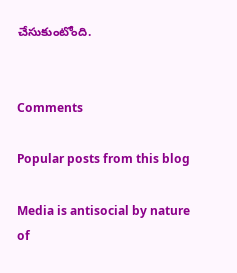చేసుకుంటోంది.


Comments

Popular posts from this blog

Media is antisocial by nature of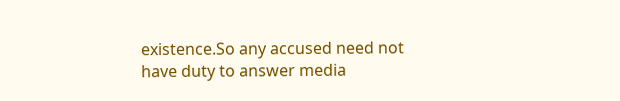existence.So any accused need not have duty to answer media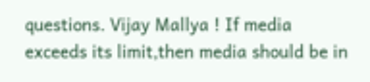questions. Vijay Mallya ! If media exceeds its limit,then media should be in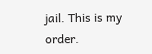jail. This is my order.